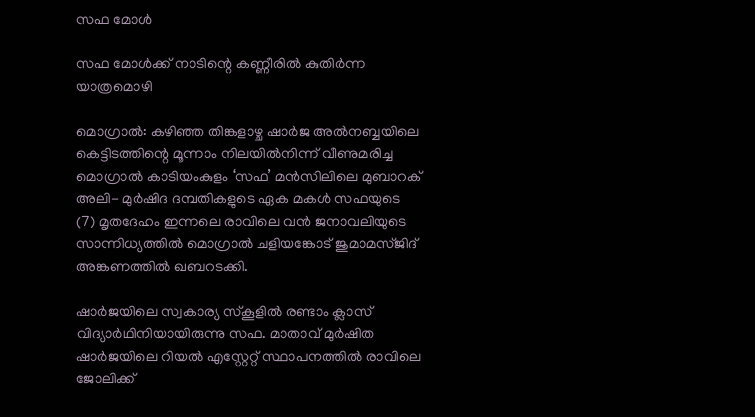സഫ മോൾ

സഫ മോൾക്ക് നാടിന്റെ കണ്ണീരിൽ കുതിർന്ന യാത്രമൊഴി

മൊഗ്രാൽ: കഴിഞ്ഞ തിങ്കളാഴ്ച ഷാർജ അൽനബ്ബയിലെ കെട്ടിടത്തിന്റെ മൂന്നാം നിലയിൽനിന്ന് വീണുമരിച്ച മൊഗ്രാൽ കാടിയംകുളം ‘സഫ’ മൻസിലിലെ മുബാറക് അലി- മുർഷിദ ദമ്പതികളുടെ ഏക മകൾ സഫയുടെ (7) മൃതദേഹം ഇന്നലെ രാവിലെ വൻ ജനാവലിയുടെ സാന്നിധ്യത്തിൽ മൊഗ്രാൽ ചളിയങ്കോട് ജുമാമസ്ജിദ് അങ്കണത്തിൽ ഖബറടക്കി.

ഷാർജയിലെ സ്വകാര്യ സ്കൂളിൽ രണ്ടാം ക്ലാസ് വിദ്യാർഥിനിയായിരുന്നു സഫ. മാതാവ് മുർഷിത ഷാർജയിലെ റിയൽ എസ്റ്റേറ്റ് സ്ഥാപനത്തിൽ രാവിലെ ജോലിക്ക്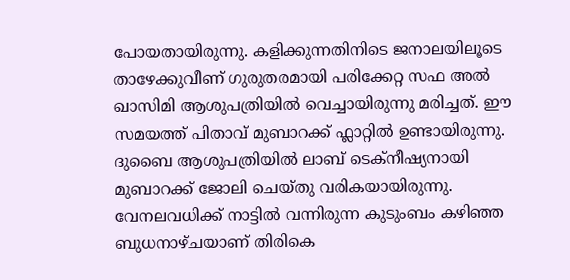പോയതായിരുന്നു. കളിക്കുന്നതിനിടെ ജനാലയിലൂടെ താഴേക്കുവീണ് ഗുരുതരമായി പരിക്കേറ്റ സഫ അൽ ഖാസിമി ആശുപത്രിയിൽ വെച്ചായിരുന്നു മരിച്ചത്. ഈ സമയത്ത് പിതാവ് മുബാറക്ക് ഫ്ലാറ്റിൽ ഉണ്ടായിരുന്നു. ദുബൈ ആശുപത്രിയിൽ ലാബ് ടെക്നീഷ്യനായി മുബാറക്ക് ജോലി ചെയ്തു വരികയായിരുന്നു. വേനലവധിക്ക് നാട്ടിൽ വന്നിരുന്ന കുടുംബം കഴിഞ്ഞ ബുധനാഴ്ചയാണ് തിരികെ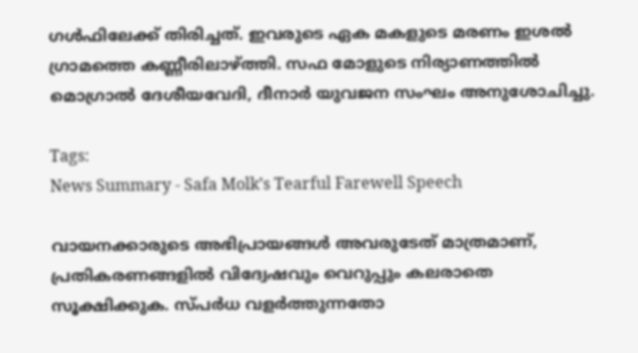ഗൾഫിലേക്ക് തിരിച്ചത്. ഇവരുടെ ഏക മകളുടെ മരണം ഇശൽ ഗ്രാമത്തെ കണ്ണീരിലാഴ്ത്തി. സഫ മോളുടെ നിര്യാണത്തിൽ മൊഗ്രാൽ ദേശീയവേദി, ദീനാർ യുവജന സംഘം അനുശോചിച്ചു.

Tags:
News Summary - Safa Molk’s Tearful Farewell Speech

വായനക്കാരുടെ അഭിപ്രായങ്ങള്‍ അവരുടേത് മാത്രമാണ്, പ്രതികരണങ്ങളിൽ വിദ്വേഷവും വെറുപ്പും കലരാതെ സൂക്ഷിക്കുക. സ്പർധ വളർത്തുന്നതോ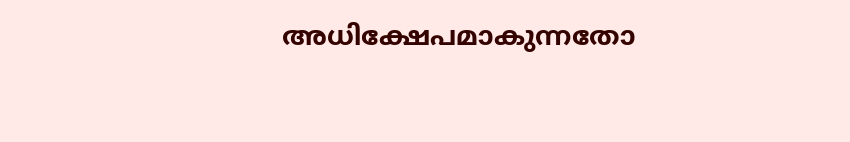അധിക്ഷേപമാകുന്നതോ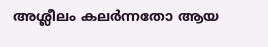അശ്ലീലം കലർന്നതോ ആയ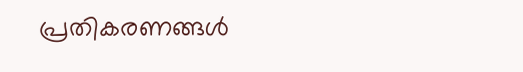പ്രതികരണങ്ങൾ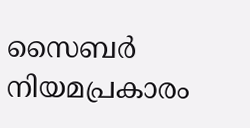സൈബർ നിയമപ്രകാരം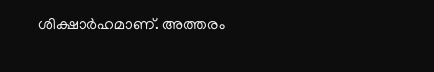ശിക്ഷാർഹമാണ്. അത്തരം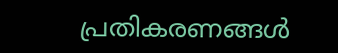പ്രതികരണങ്ങൾ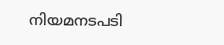നിയമനടപടി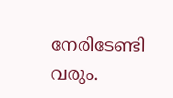നേരിടേണ്ടി വരും.